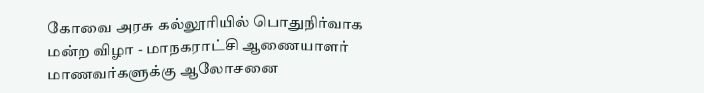கோவை அரசு கல்லூரியில் பொதுநிர்வாக மன்ற விழா - மாநகராட்சி ஆணையாளர் மாணவர்களுக்கு ஆலோசனை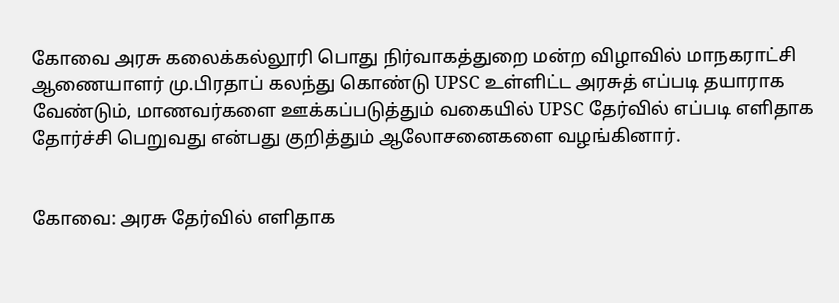கோவை அரசு கலைக்கல்லூரி பொது நிர்வாகத்துறை மன்ற விழாவில் மாநகராட்சி ஆணையாளர்‌ மு.பிரதாப்‌ கலந்து கொண்டு UPSC உள்ளிட்ட அரசுத்‌ எப்படி தயாராக வேண்டும்‌, மாணவர்களை ஊக்கப்படுத்தும்‌ வகையில்‌ UPSC தேர்வில்‌ எப்படி எளிதாக தோர்ச்சி பெறுவது என்பது குறித்தும்‌ ஆலோசனைகளை வழங்கினார்‌.


கோவை: அரசு தேர்வில் எளிதாக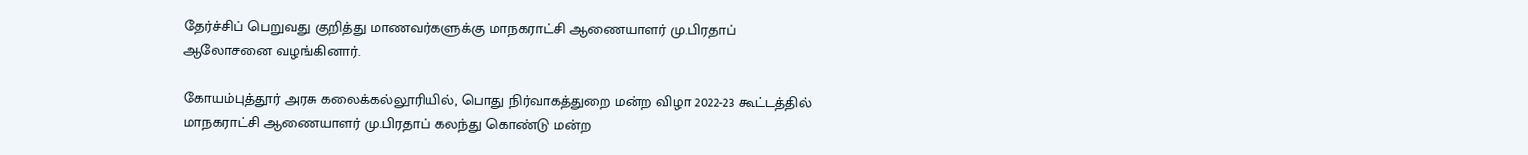தேர்ச்சிப் பெறுவது குறித்து மாணவர்களுக்கு மாநகராட்சி ஆணையாளர்‌ மு.பிரதாப்‌ ஆலோசனை வழங்கினார்.

கோயம்புத்தூர்‌ அரசு கலைக்கல்லூரியில், பொது நிர்வாகத்துறை மன்ற விழா 2022-23 கூட்டத்தில் மாநகராட்சி ஆணையாளர்‌ மு.பிரதாப்‌ கலந்து கொண்டு மன்ற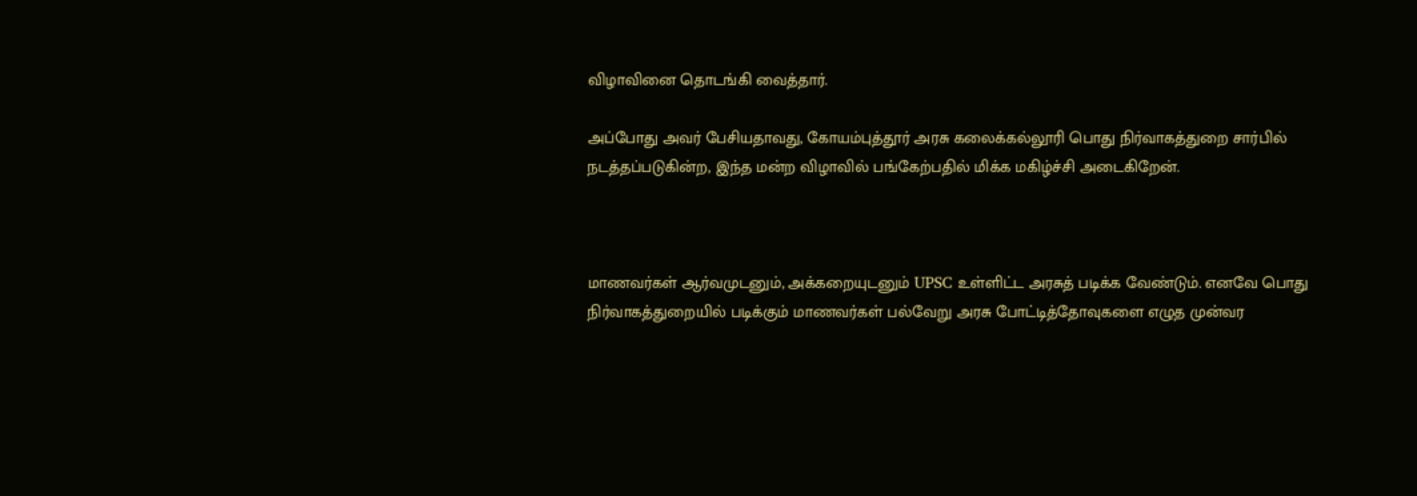விழாவினை தொடங்கி வைத்தார்‌.

அப்போது அவர் பேசியதாவது, கோயம்புத்தூர்‌ அரசு கலைக்கல்லூரி பொது நிர்வாகத்துறை சார்பில்‌ நடத்தப்படுகின்ற, இந்த மன்ற விழாவில்‌ பங்கேற்பதில்‌ மிக்க மகிழ்ச்சி அடைகிறேன்‌.



மாணவர்கள்‌ ஆர்வமுடனும்‌, அக்கறையுடனும்‌ UPSC உள்ளிட்ட அரசுத்‌ படிக்க வேண்டும்‌. எனவே பொது நிர்வாகத்துறையில்‌ படிக்கும்‌ மாணவர்கள்‌ பல்வேறு அரசு போட்டித்தோவுகளை எழுத முன்வர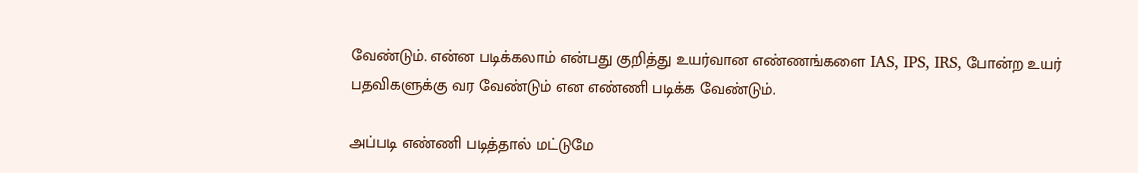வேண்டும்‌. என்ன படிக்கலாம்‌ என்பது குறித்து உயர்வான எண்ணங்களை IAS, IPS, IRS, போன்ற உயர்‌ பதவிகளுக்கு வர வேண்டும்‌ என எண்ணி படிக்க வேண்டும்‌.

அப்படி எண்ணி படித்தால்‌ மட்டுமே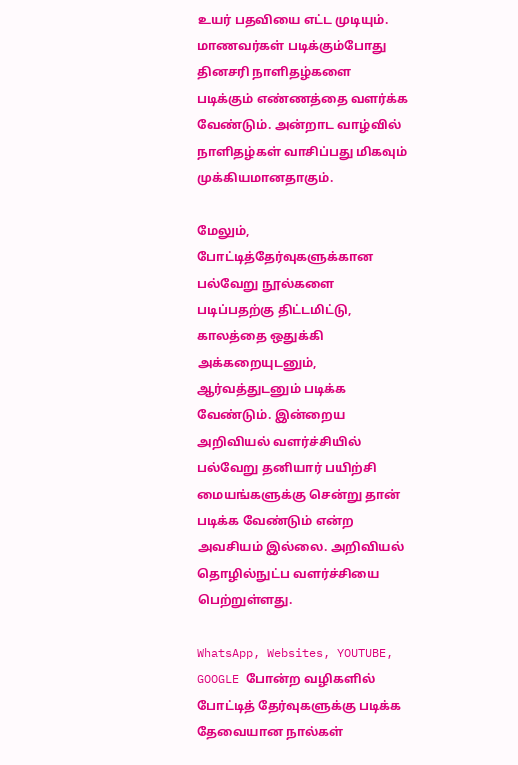உயர்‌ பதவியை எட்ட முடியும்‌. மாணவர்கள்‌ படிக்கும்போது தினசரி நாளிதழ்களை படிக்கும்‌ எண்ணத்தை வளர்க்க வேண்டும்‌. அன்றாட வாழ்வில்‌ நாளிதழ்கள்‌ வாசிப்பது மிகவும்‌ முக்கியமானதாகும்‌.

மேலும்‌, போட்டித்தேர்வுகளுக்கான பல்வேறு நூல்களை படிப்பதற்கு திட்டமிட்டு, காலத்தை ஒதுக்கி அக்கறையுடனும்‌, ஆர்வத்துடனும்‌ படிக்க வேண்டும்‌. இன்றைய அறிவியல்‌ வளர்ச்சியில்‌ பல்வேறு தனியார்‌ பயிற்சி மையங்களுக்கு சென்று தான்‌ படிக்க வேண்டும்‌ என்ற அவசியம்‌ இல்லை. அறிவியல்‌ தொழில்நுட்ப வளர்ச்சியை பெற்றுள்ளது.

WhatsApp, Websites, YOUTUBE, GOOGLE போன்ற வழிகளில்‌ போட்டித்‌ தேர்வுகளுக்கு படிக்க தேவையான நால்கள்‌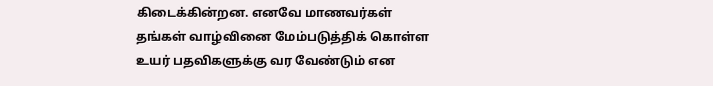கிடைக்கின்றன. எனவே மாணவர்கள்‌ தங்கள்‌ வாழ்வினை மேம்படுத்திக்‌ கொள்ள உயர்‌ பதவிகளுக்கு வர வேண்டும்‌ என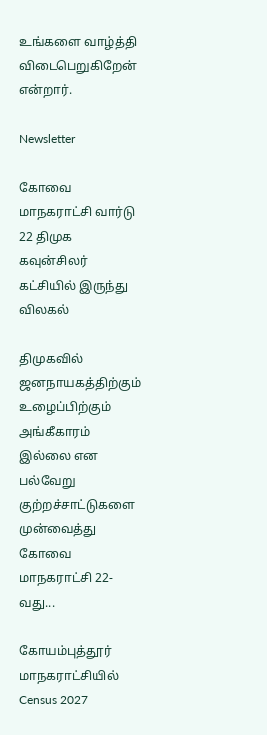உங்களை வாழ்த்தி விடைபெறுகிறேன்‌ என்றார்.

Newsletter

கோவை மாநகராட்சி வார்டு 22 திமுக கவுன்சிலர் கட்சியில் இருந்து விலகல்

திமுகவில் ஜனநாயகத்திற்கும் உழைப்பிற்கும் அங்கீகாரம் இல்லை என பல்வேறு குற்றச்சாட்டுகளை முன்வைத்து கோவை மாநகராட்சி 22-வது...

கோயம்புத்தூர் மாநகராட்சியில் Census 2027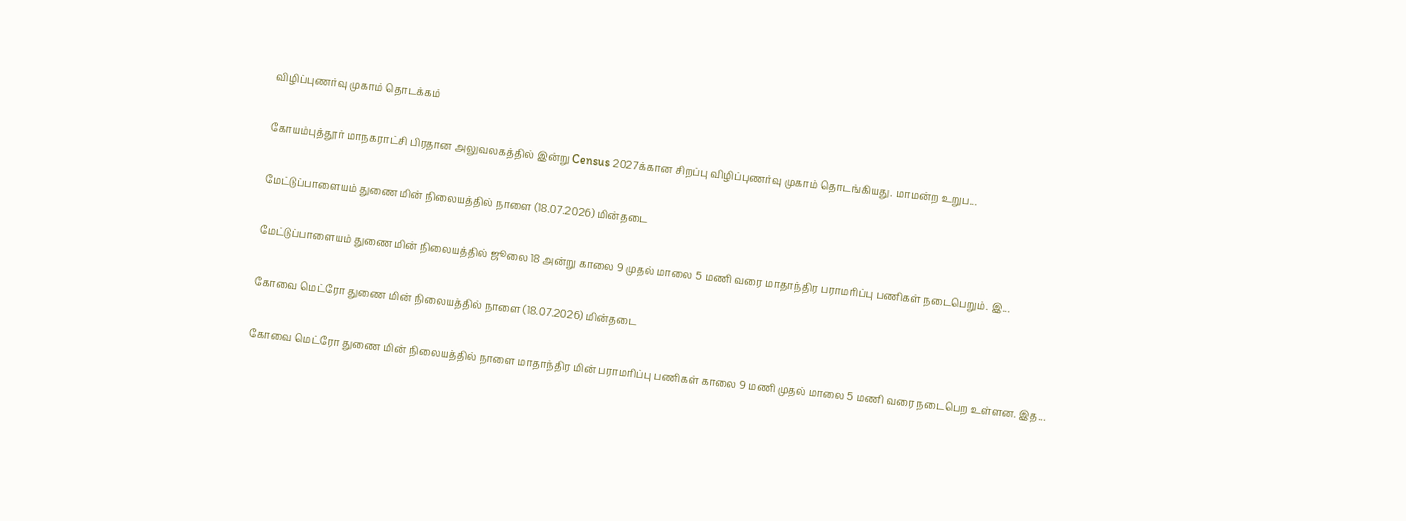விழிப்புணர்வு முகாம் தொடக்கம்

கோயம்புத்தூர் மாநகராட்சி பிரதான அலுவலகத்தில் இன்று Census 2027க்கான சிறப்பு விழிப்புணர்வு முகாம் தொடங்கியது. மாமன்ற உறுப...

மேட்டுப்பாளையம் துணை மின் நிலையத்தில் நாளை (18.07.2026) மின்தடை

மேட்டுப்பாளையம் துணை மின் நிலையத்தில் ஜூலை 18 அன்று காலை 9 முதல் மாலை 5 மணி வரை மாதாந்திர பராமரிப்பு பணிகள் நடைபெறும். இ...

கோவை மெட்ரோ துணை மின் நிலையத்தில் நாளை (18.07.2026) மின்தடை

கோவை மெட்ரோ துணை மின் நிலையத்தில் நாளை மாதாந்திர மின் பராமரிப்பு பணிகள் காலை 9 மணி முதல் மாலை 5 மணி வரை நடைபெற உள்ளன. இத...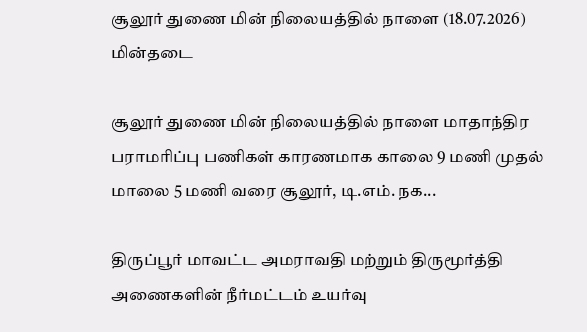சூலூர் துணை மின் நிலையத்தில் நாளை (18.07.2026) மின்தடை

சூலூர் துணை மின் நிலையத்தில் நாளை மாதாந்திர பராமரிப்பு பணிகள் காரணமாக காலை 9 மணி முதல் மாலை 5 மணி வரை சூலூர், டி.எம். நக...

திருப்பூர் மாவட்ட அமராவதி மற்றும் திருமூர்த்தி அணைகளின் நீர்மட்டம் உயர்வு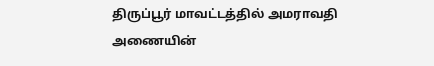திருப்பூர் மாவட்டத்தில் அமராவதி அணையின்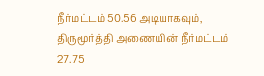நீர்மட்டம் 50.56 அடியாகவும், திருமூர்த்தி அணையின் நீர்மட்டம் 27.75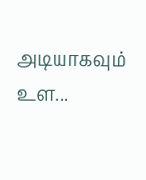அடியாகவும் உள...